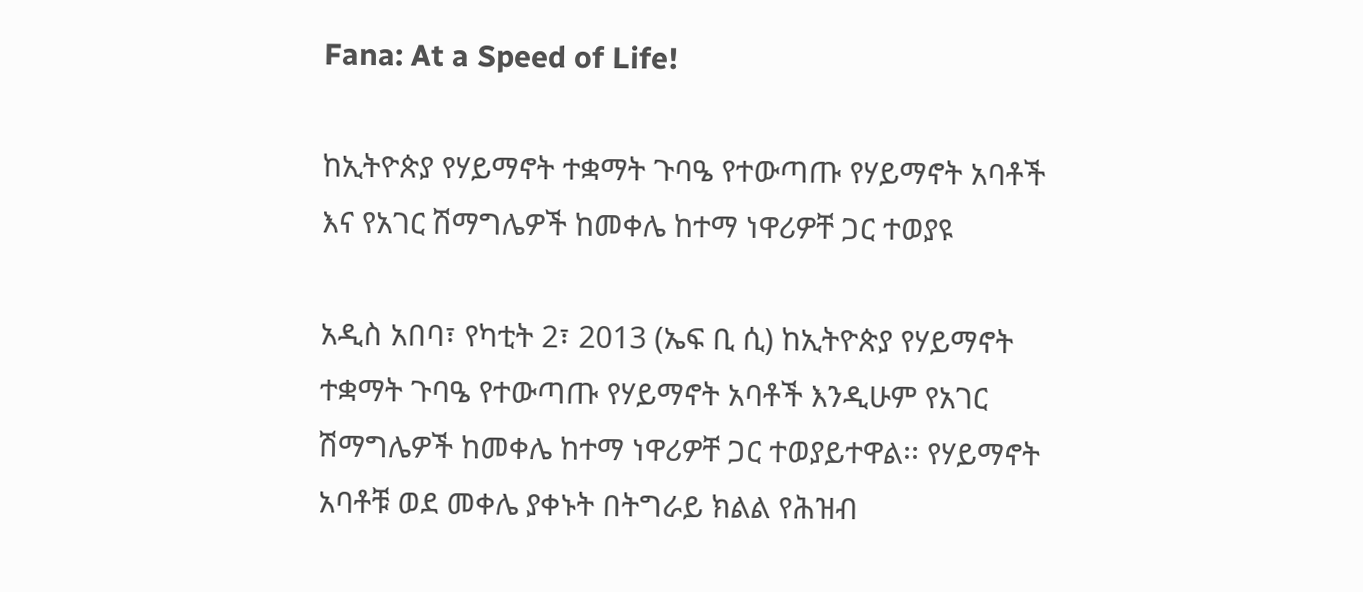Fana: At a Speed of Life!

ከኢትዮጵያ የሃይማኖት ተቋማት ጉባዔ የተውጣጡ የሃይማኖት አባቶች እና የአገር ሽማግሌዎች ከመቀሌ ከተማ ነዋሪዎቸ ጋር ተወያዩ

አዲስ አበባ፣ የካቲት 2፣ 2013 (ኤፍ ቢ ሲ) ከኢትዮጵያ የሃይማኖት ተቋማት ጉባዔ የተውጣጡ የሃይማኖት አባቶች እንዲሁም የአገር ሽማግሌዎች ከመቀሌ ከተማ ነዋሪዎቸ ጋር ተወያይተዋል፡፡ የሃይማኖት አባቶቹ ወደ መቀሌ ያቀኑት በትግራይ ክልል የሕዝብ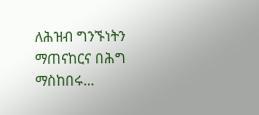ለሕዝብ ግንኙነትን ማጠናከርና በሕግ ማስከበሩ…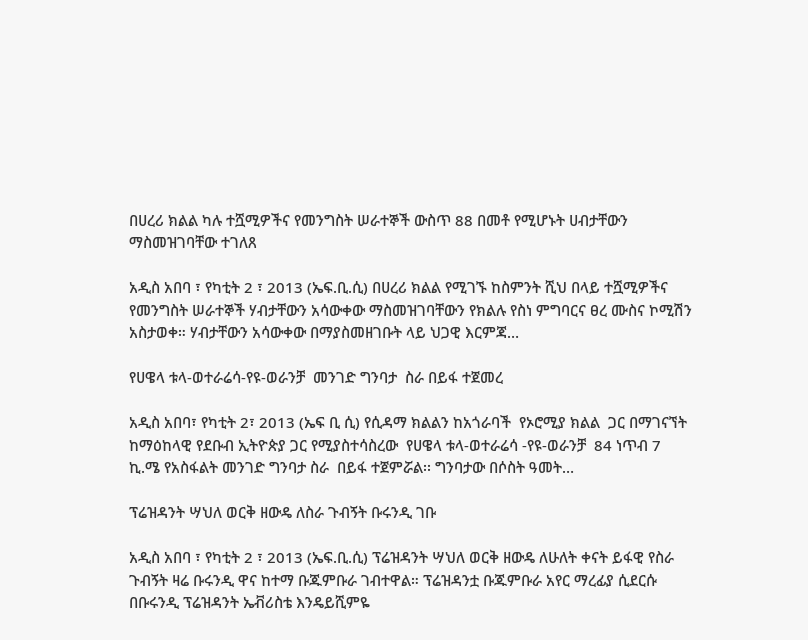በሀረሪ ክልል ካሉ ተሿሚዎችና የመንግስት ሠራተኞች ውስጥ 88 በመቶ የሚሆኑት ሀብታቸውን ማስመዝገባቸው ተገለጸ

አዲስ አበባ ፣ የካቲት 2 ፣ 2013 (ኤፍ.ቢ.ሲ) በሀረሪ ክልል የሚገኙ ከስምንት ሺህ በላይ ተሿሚዎችና የመንግስት ሠራተኞች ሃብታቸውን አሳውቀው ማስመዝገባቸውን የክልሉ የስነ ምግባርና ፀረ ሙስና ኮሚሽን አስታወቀ። ሃብታቸውን አሳውቀው በማያስመዘገቡት ላይ ህጋዊ እርምጃ…

የሀዌላ ቱላ-ወተራሬሳ-የዩ-ወራንቻ  መንገድ ግንባታ  ስራ በይፋ ተጀመረ

አዲስ አበባ፣ የካቲት 2፣ 2013 (ኤፍ ቢ ሲ) የሲዳማ ክልልን ከአጎራባች  የኦሮሚያ ክልል  ጋር በማገናኘት ከማዕከላዊ የደቡብ ኢትዮጵያ ጋር የሚያስተሳስረው  የሀዌላ ቱላ-ወተራሬሳ -የዩ-ወራንቻ  84 ነጥብ 7 ኪ.ሜ የአስፋልት መንገድ ግንባታ ስራ  በይፋ ተጀምሯል፡፡ ግንባታው በሶስት ዓመት…

ፕሬዝዳንት ሣህለ ወርቅ ዘውዴ ለስራ ጉብኝት ቡሩንዲ ገቡ

አዲስ አበባ ፣ የካቲት 2 ፣ 2013 (ኤፍ.ቢ.ሲ) ፕሬዝዳንት ሣህለ ወርቅ ዘውዴ ለሁለት ቀናት ይፋዊ የስራ ጉብኝት ዛሬ ቡሩንዲ ዋና ከተማ ቡጁምቡራ ገብተዋል። ፕሬዝዳንቷ ቡጁምቡራ አየር ማረፊያ ሲደርሱ በቡሩንዲ ፕሬዝዳንት ኤቭሪስቴ እንዴይሺምዬ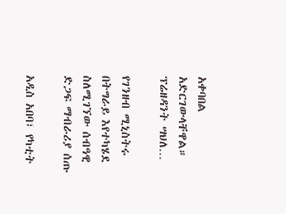አቀባበል አድርገውላቸዋል። ፕሬዘዳንት ሣህለ…

የገንዘብ ሚኒስትሩ በትግራይ እየተካሄደ ስለሚገኘው ሰብዓዊ ድጋፍ ማብራሪያ ሰጡ

አዲስ አበባ፣ የካቲት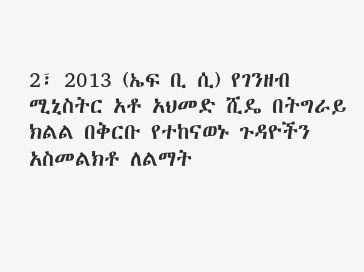2፣ 2013 (ኤፍ ቢ ሲ) የገንዘብ ሚኒስትር አቶ አህመድ ሺዴ በትግራይ ክልል በቅርቡ የተከናወኑ ጉዳዮችን አስመልክቶ ለልማት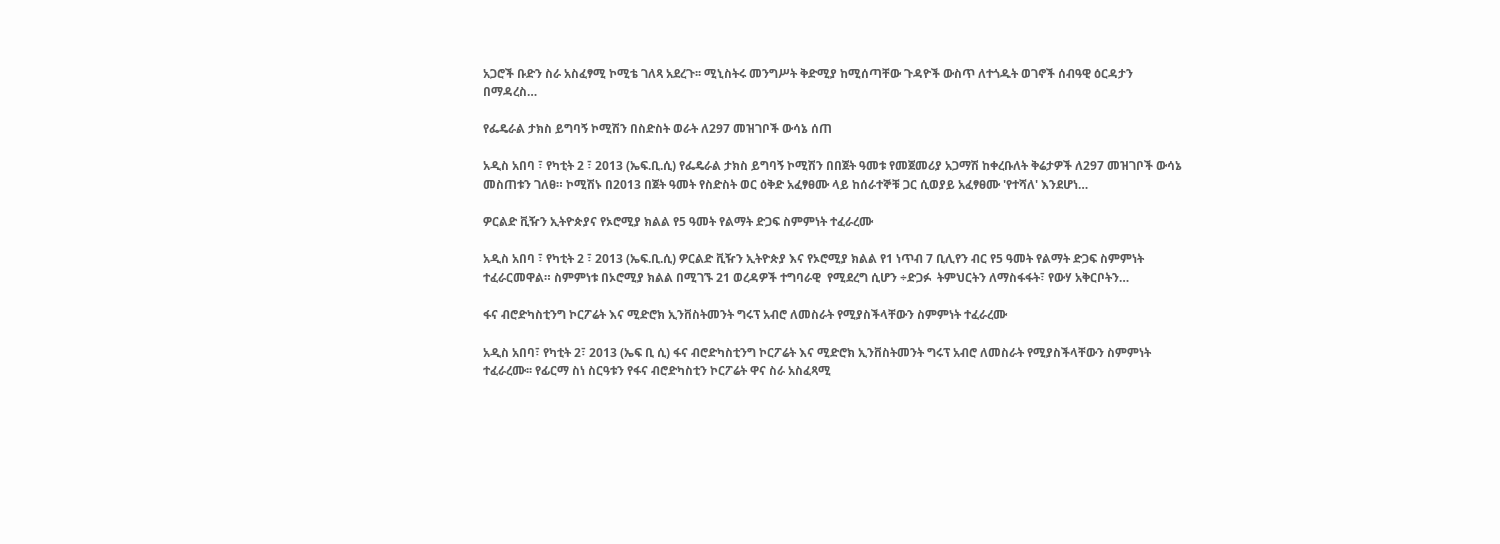አጋሮች ቡድን ስራ አስፈፃሚ ኮሚቴ ገለጻ አደረጉ፡፡ ሚኒስትሩ መንግሥት ቅድሚያ ከሚሰጣቸው ጉዳዮች ውስጥ ለተጎዱት ወገኖች ሰብዓዊ ዕርዳታን በማዳረስ…

የፌዴራል ታክስ ይግባኝ ኮሚሽን በስድስት ወራት ለ297 መዝገቦች ውሳኔ ሰጠ

አዲስ አበባ ፣ የካቲት 2 ፣ 2013 (ኤፍ.ቢ.ሲ) የፌዴራል ታክስ ይግባኝ ኮሚሽን በበጀት ዓመቱ የመጀመሪያ አጋማሽ ከቀረቡለት ቅሬታዎች ለ297 መዝገቦች ውሳኔ መስጠቱን ገለፀ። ኮሚሽኑ በ2013 በጀት ዓመት የስድስት ወር ዕቅድ አፈፃፀሙ ላይ ከሰራተኞቹ ጋር ሲወያይ አፈፃፀሙ 'የተሻለ' እንደሆነ…

ዎርልድ ቪዥን ኢትዮጵያና የኦሮሚያ ክልል የ5 ዓመት የልማት ድጋፍ ስምምነት ተፈራረሙ

አዲስ አበባ ፣ የካቲት 2 ፣ 2013 (ኤፍ.ቢ.ሲ) ዎርልድ ቪዥን ኢትዮጵያ እና የኦሮሚያ ክልል የ1 ነጥብ 7 ቢሊየን ብር የ5 ዓመት የልማት ድጋፍ ስምምነት ተፈራርመዋል። ስምምነቱ በኦሮሚያ ክልል በሚገኙ 21 ወረዳዎች ተግባራዊ  የሚደረግ ሲሆን ÷ድጋፉ  ትምህርትን ለማስፋፋት፣ የውሃ አቅርቦትን…

ፋና ብሮድካስቲንግ ኮርፖሬት እና ሚድሮክ ኢንቨስትመንት ግሩፕ አብሮ ለመስራት የሚያስችላቸውን ስምምነት ተፈራረሙ

አዲስ አበባ፣ የካቲት 2፣ 2013 (ኤፍ ቢ ሲ) ፋና ብሮድካስቲንግ ኮርፖሬት እና ሚድሮክ ኢንቨስትመንት ግሩፕ አብሮ ለመስራት የሚያስችላቸውን ስምምነት ተፈራረሙ፡፡ የፊርማ ስነ ስርዓቱን የፋና ብሮድካስቲን ኮርፖሬት ዋና ስራ አስፈጻሚ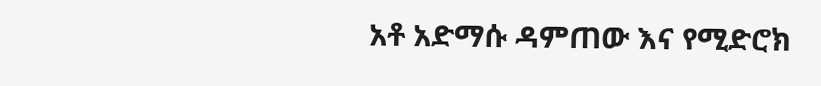አቶ አድማሱ ዳምጠው እና የሚድሮክ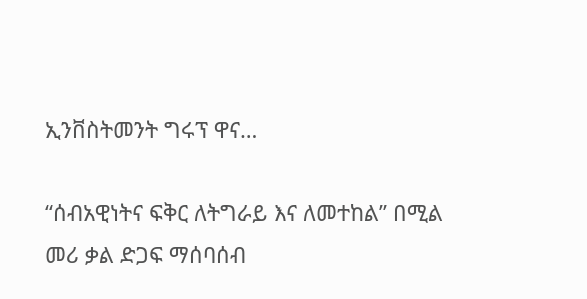ኢንቨስትመንት ግሩፕ ዋና…

“ሰብአዊነትና ፍቅር ለትግራይ እና ለመተከል” በሚል መሪ ቃል ድጋፍ ማሰባሰብ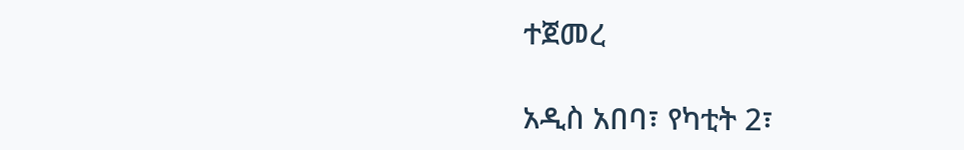ተጀመረ

አዲስ አበባ፣ የካቲት 2፣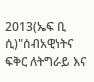2013(ኤፍ ቢ ሲ)"ሰብአዊነትና ፍቅር ለትግራይ እና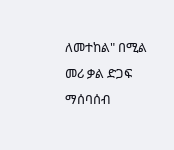ለመተከል" በሚል መሪ ቃል ድጋፍ ማሰባሰብ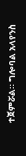ተጀምሯል። ግሎባል አላየንስ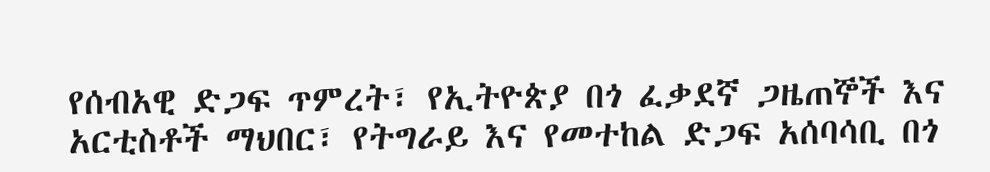የሰብአዊ ድጋፍ ጥምረት፣ የኢትዮጵያ በጎ ፈቃደኛ ጋዜጠኞች እና አርቲስቶች ማህበር፣ የትግራይ እና የመተከል ድጋፍ አሰባሳቢ በጎ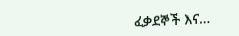ፈቃደኞች እና…